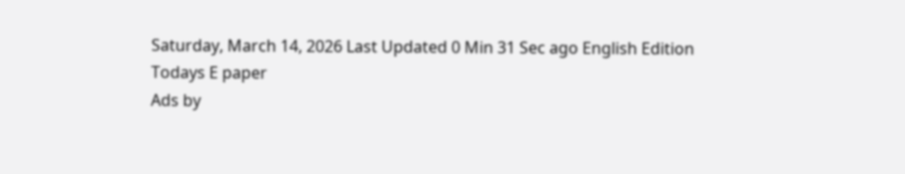Saturday, March 14, 2026 Last Updated 0 Min 31 Sec ago English Edition
Todays E paper
Ads by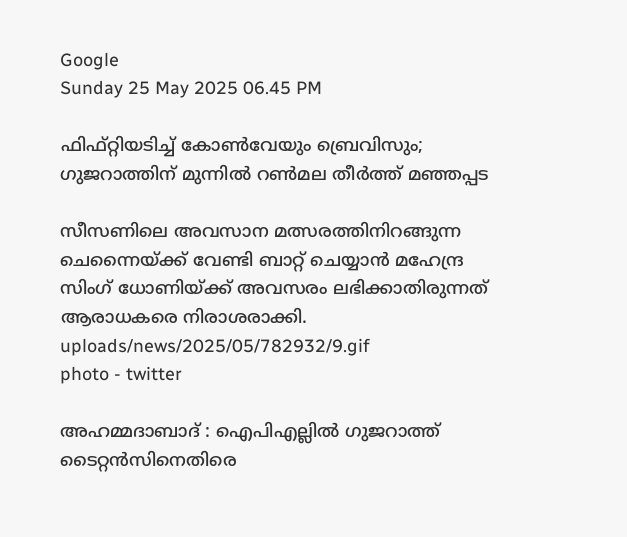Google
Sunday 25 May 2025 06.45 PM

ഫിഫ്റ്റിയടിച്ച് കോണ്‍വേയും ബ്രെവിസും; ഗുജറാത്തിന് മുന്നിൽ റൺമല തീര്‍ത്ത് മഞ്ഞപ്പട

സീസണിലെ അവസാന മത്സരത്തിനിറങ്ങുന്ന ചെന്നൈയ്ക്ക് വേണ്ടി ബാറ്റ് ചെയ്യാൻ മഹേന്ദ്ര സിംഗ് ധോണിയ്ക്ക് അവസരം ലഭിക്കാതിരുന്നത് ആരാധകരെ നിരാശരാക്കി.
uploads/news/2025/05/782932/9.gif
photo - twitter

അഹമ്മദാബാദ് : ഐപിഎല്ലില്‍ ഗുജറാത്ത് ടൈറ്റന്‍സിനെതിരെ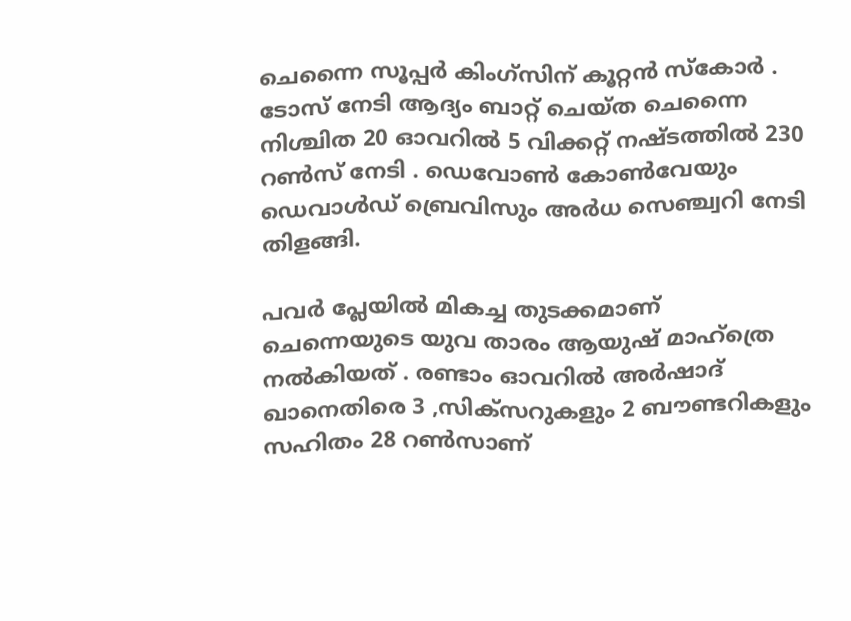ചെന്നൈ സൂപ്പര്‍ കിംഗ്‌സിന് കൂറ്റന്‍ സ്‌കോര്‍ . ടോസ് നേടി ആദ്യം ബാറ്റ് ചെയ്ത ചെന്നൈ നിശ്ചിത 20 ഓവറില്‍ 5 വിക്കറ്റ് നഷ്ടത്തില്‍ 230 റണ്‍സ് നേടി . ഡെവോണ്‍ കോണ്‍വേയും ഡെവാള്‍ഡ് ബ്രെവിസും അര്‍ധ സെഞ്ച്വറി നേടി തിളങ്ങി.

പവര്‍ പ്ലേയില്‍ മികച്ച തുടക്കമാണ് ചെന്നെയുടെ യുവ താരം ആയുഷ് മാഹ്‌ത്രെ നല്‍കിയത് . രണ്ടാം ഓവറിൽ അര്‍ഷാദ് ഖാനെതിരെ 3 ,സിക്സറുകളും 2 ബൗണ്ടറികളും സഹിതം 28 റൺസാണ്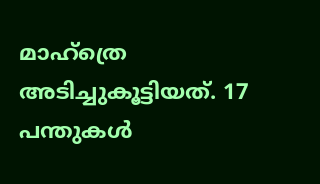മാഹ്ത്രെ അടിച്ചുകൂട്ടിയത്. 17 പന്തുകൾ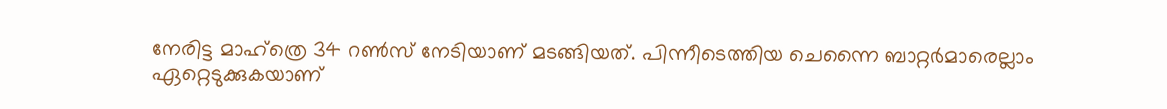നേരിട്ട മാഹ്ത്രെ 34 റൺസ് നേടിയാണ് മടങ്ങിയത്. പിന്നീടെത്തിയ ചെന്നൈ ബാറ്റര്‍മാരെല്ലാം ഏറ്റെടുക്കുകയാണ്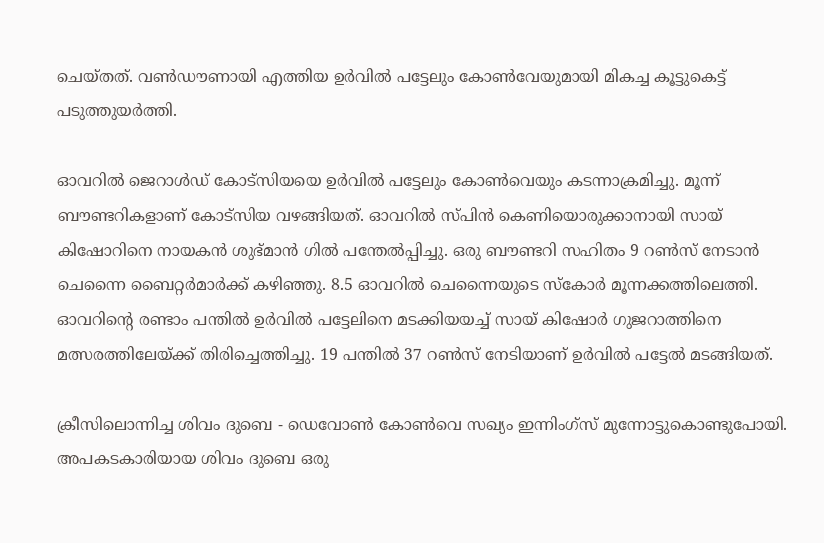ചെയ്തത്. വണ്‍ഡൗണായി എത്തിയ ഉര്‍വില്‍ പട്ടേലും കോണ്‍വേയുമായി മികച്ച കൂട്ടുകെട്ട് പടുത്തുയര്‍ത്തി.

ഓവറിൽ ജെറാൾഡ് കോട്സിയയെ ഉര്‍വിൽ പട്ടേലും കോൺവെയും കടന്നാക്രമിച്ചു. മൂന്ന് ബൗണ്ടറികളാണ് കോട്സിയ വഴങ്ങിയത്. ഓവറിൽ സ്പിൻ കെണിയൊരുക്കാനായി സായ് കിഷോറിനെ നായകൻ ശുഭ്മാൻ ഗിൽ പന്തേൽപ്പിച്ചു. ഒരു ബൗണ്ടറി സഹിതം 9 റൺസ് നേടാൻ ചെന്നൈ ബൈറ്റര്‍മാര്‍ക്ക് കഴിഞ്ഞു. 8.5 ഓവറിൽ ചെന്നൈയുടെ സ്കോര്‍ മൂന്നക്കത്തിലെത്തി. ഓവറിന്റെ രണ്ടാം പന്തിൽ ഉര്‍വിൽ പട്ടേലിനെ മടക്കിയയച്ച് സായ് കിഷോര്‍ ഗുജറാത്തിനെ മത്സരത്തിലേയ്ക്ക് തിരിച്ചെത്തിച്ചു. 19 പന്തിൽ 37 റൺസ് നേടിയാണ് ഉര്‍വിൽ പട്ടേൽ മടങ്ങിയത്.

ക്രീസിലൊന്നിച്ച ശിവം ദുബെ - ഡെവോൺ കോൺവെ സഖ്യം ഇന്നിംഗ്സ് മുന്നോട്ടുകൊണ്ടുപോയി. അപകടകാരിയായ ശിവം ദുബെ ഒരു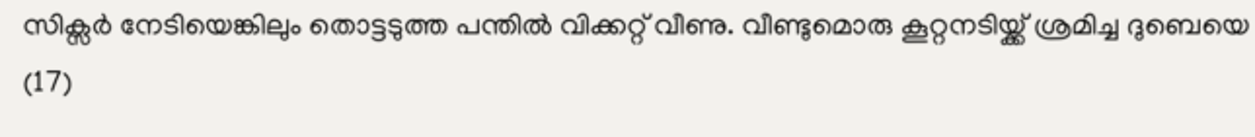സിക്സര്‍ നേടിയെങ്കിലും തൊട്ടടുത്ത പന്തിൽ വിക്കറ്റ് വീണു. വീണ്ടുമൊരു കൂറ്റനടിയ്ക്ക് ശ്രമിച്ച ദുബെയെ (17)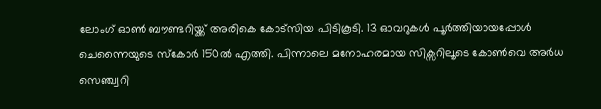ലോംഗ് ഓൺ ബൗണ്ടറിയ്ക്ക് അരികെ കോട്സിയ പിടികൂടി. 13 ഓവറുകൾ പൂര്‍ത്തിയായപ്പോൾ ചെന്നൈയുടെ സ്കോര്‍ 150ൽ എത്തി. പിന്നാലെ മനോഹരമായ സിക്സറിലൂടെ കോൺവെ അര്‍ധ സെഞ്ച്വറി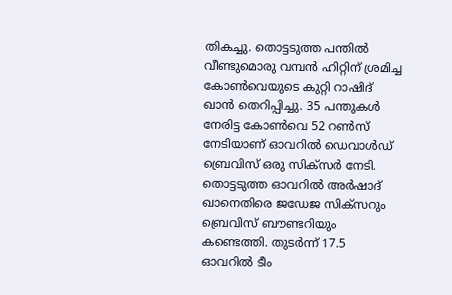തികച്ചു. തൊട്ടടുത്ത പന്തിൽ വീണ്ടുമൊരു വമ്പൻ ഹിറ്റിന് ശ്രമിച്ച കോൺവെയുടെ കുറ്റി റാഷിദ് ഖാൻ തെറിപ്പിച്ചു. 35 പന്തുകൾ നേരിട്ട കോൺവെ 52 റൺസ് നേടിയാണ് ഓവറിൽ ഡെവാൾഡ് ബ്രെവിസ് ഒരു സിക്സര്‍ നേടി. തൊട്ടടുത്ത ഓവറിൽ അര്‍ഷാദ് ഖാനെതിരെ ജഡേജ സിക്സറും ബ്രെവിസ് ബൗണ്ടറിയും കണ്ടെത്തി. തുടര്‍ന്ന് 17.5 ഓവറിൽ ടീം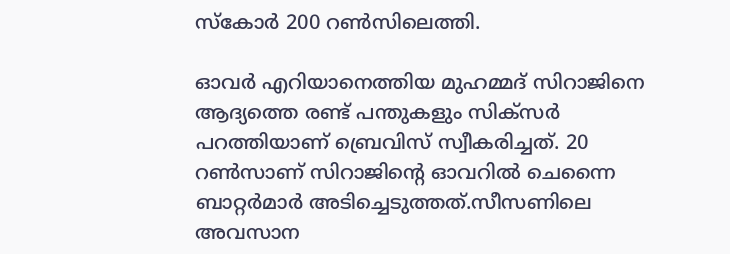സ്കോര്‍ 200 റൺസിലെത്തി.

ഓവര്‍ എറിയാനെത്തിയ മുഹമ്മദ് സിറാജിനെ ആദ്യത്തെ രണ്ട് പന്തുകളും സിക്സര്‍ പറത്തിയാണ് ബ്രെവിസ് സ്വീകരിച്ചത്. 20 റൺസാണ് സിറാജിന്റെ ഓവറിൽ ചെന്നൈ ബാറ്റര്‍മാര്‍ അടിച്ചെടുത്തത്.സീസണിലെ അവസാന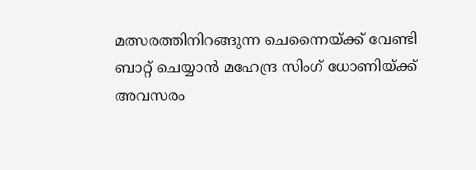മത്സരത്തിനിറങ്ങുന്ന ചെന്നൈയ്ക്ക് വേണ്ടി ബാറ്റ് ചെയ്യാൻ മഹേന്ദ്ര സിംഗ് ധോണിയ്ക്ക് അവസരം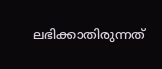ലഭിക്കാതിരുന്നത്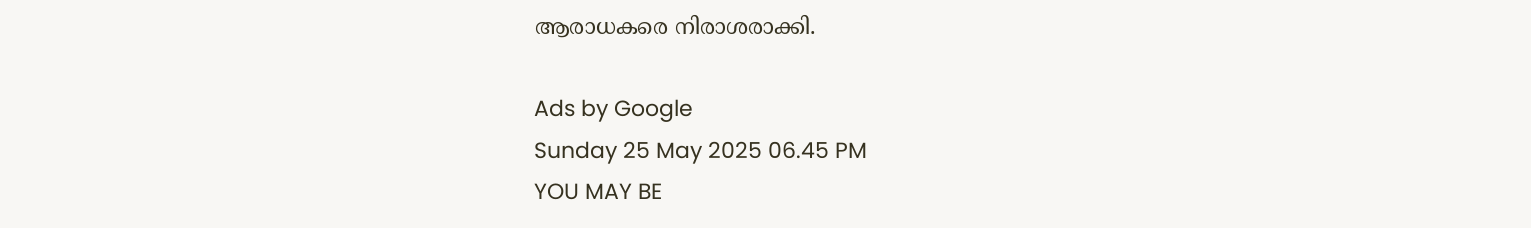ആരാധകരെ നിരാശരാക്കി.

Ads by Google
Sunday 25 May 2025 06.45 PM
YOU MAY BE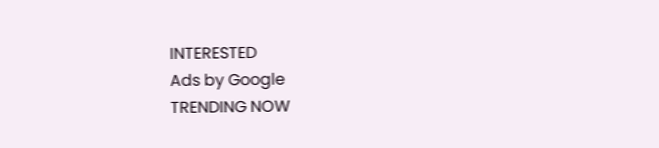INTERESTED
Ads by Google
TRENDING NOW